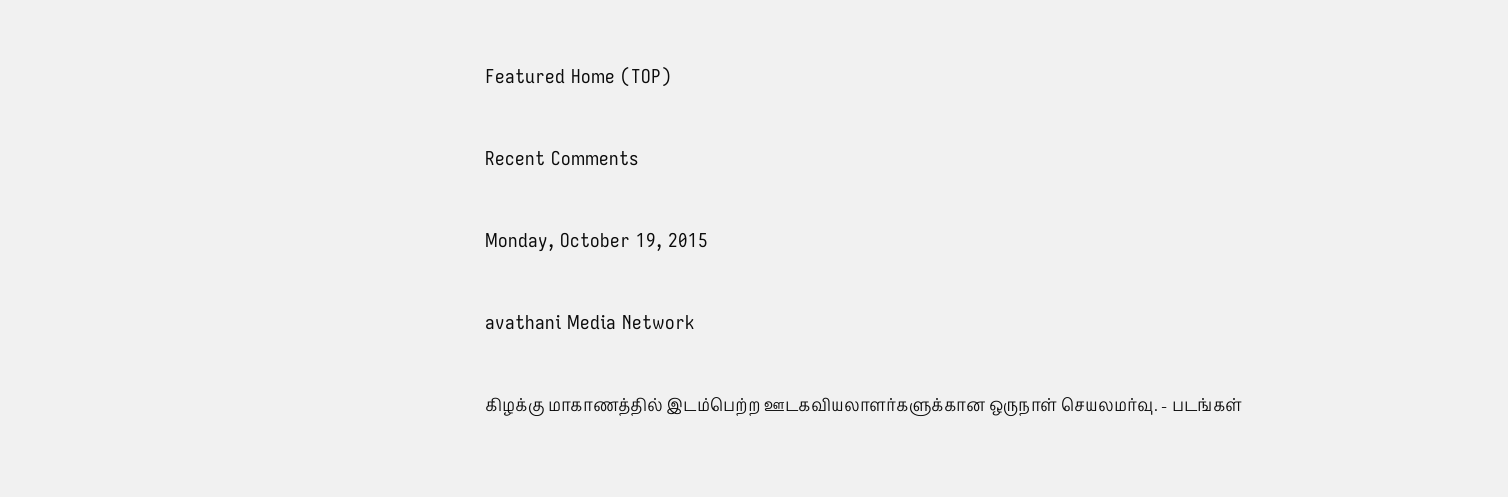Featured Home (TOP)

Recent Comments

Monday, October 19, 2015

avathani Media Network

கிழக்கு மாகாணத்தில் இடம்பெற்ற ஊடகவியலாளர்களுக்கான ஒருநாள் செயலமர்வு. - படங்கள்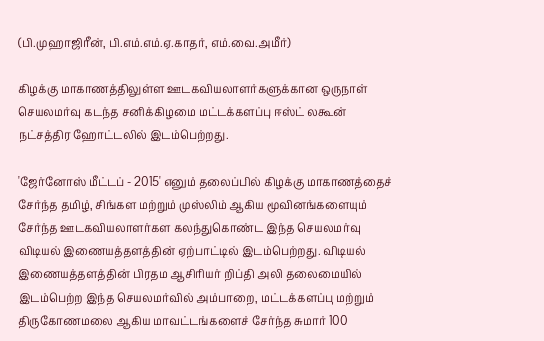(பி.முஹாஜிரீன், பி.எம்.எம்.ஏ.காதர், எம்.வை.அமீர்)

கிழக்கு மாகாணத்திலுள்ள ஊடகவியலாளர்களுக்கான ஒருநாள் செயலமர்வு கடந்த சனிக்கிழமை மட்டக்களப்பு ஈஸ்ட் லகூன் நட்சத்திர ஹோட்டலில் இடம்பெற்றது.

'ஜேர்னோஸ் மீட்டப் - 2015' எனும் தலைப்பில் கிழக்கு மாகாணத்தைச் சேர்ந்த தமிழ், சிங்கள மற்றும் முஸ்லிம் ஆகிய மூவினங்களையும் சேர்ந்த ஊடகவியலாளர்கள கலந்துகொண்ட இந்த செயலமர்வு விடியல் இணையத்தளத்தின் ஏற்பாட்டில் இடம்பெற்றது. விடியல் இணையத்தளத்தின் பிரதம ஆசிரியர் றிப்தி அலி தலைமையில் இடம்பெற்ற இந்த செயலமர்வில் அம்பாறை, மட்டக்களப்பு மற்றும் திருகோணமலை ஆகிய மாவட்டங்களைச் சேர்ந்த சுமார் 100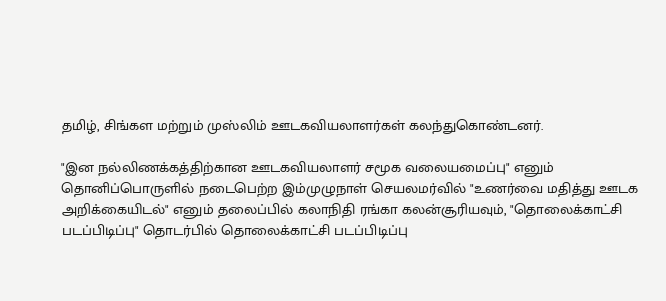தமிழ், சிங்கள மற்றும் முஸ்லிம் ஊடகவியலாளர்கள் கலந்துகொண்டனர்.

"இன நல்லிணக்கத்திற்கான ஊடகவியலாளர் சமூக வலையமைப்பு" எனும் தொனிப்பொருளில் நடைபெற்ற இம்முழுநாள் செயலமர்வில் "உணர்வை மதித்து ஊடக அறிக்கையிடல்" எனும் தலைப்பில் கலாநிதி ரங்கா கலன்சூரியவும், "தொலைக்காட்சி படப்பிடிப்பு" தொடர்பில் தொலைக்காட்சி படப்பிடிப்பு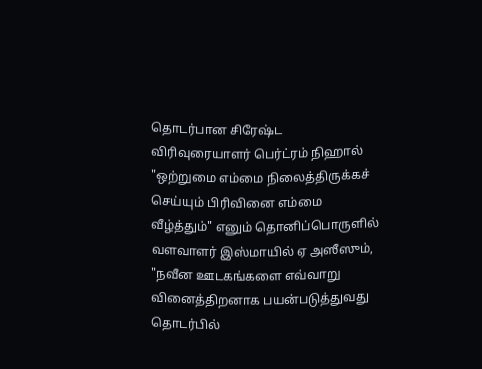தொடர்பான சிரேஷ்ட விரிவுரையாளர் பெர்ட்ரம் நிஹால் "ஒற்றுமை எம்மை நிலைத்திருக்கச் செய்யும் பிரிவினை எம்மை வீழ்த்தும்" எனும் தொனிப்பொருளில் வளவாளர் இஸ்மாயில் ஏ அஸீஸும், "நவீன ஊடகங்களை எவ்வாறு வினைத்திறனாக பயன்படுத்துவது தொடர்பில்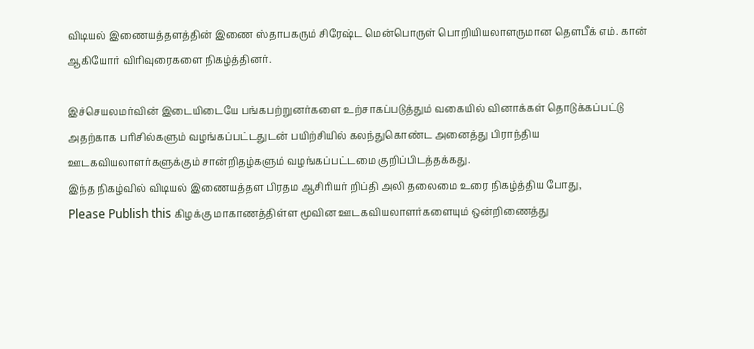விடியல் இணையத்தளத்தின் இணை ஸ்தாபகரும் சிரேஷ்ட மென்பொருள் பொறியியலாளருமான தௌபீக் எம். கான் ஆகியோர் விரிவுரைகளை நிகழ்த்தினர்.

இச்செயலமர்வின் இடையிடையே பங்கபற்றுனர்களை உற்சாகப்படுத்தும் வகையில் வினாக்கள் தொடுக்கப்பட்டு அதற்காக பரிசில்களும் வழங்கப்பட்டதுடன் பயிற்சியில் கலந்துகொண்ட அனைத்து பிராந்திய ஊடகவியலாளர்களுக்கும் சான்றிதழ்களும் வழங்கப்பட்டமை குறிப்பிடத்தக்கது.
இந்த நிகழ்வில் விடியல் இணையத்தள பிரதம ஆசிரியர் றிப்தி அலி தலைமை உரை நிகழ்த்திய போது,
Please Publish this கிழக்கு மாகாணத்திள்ள மூவின ஊடகவியலாளர்களையும் ஒன்றிணைத்து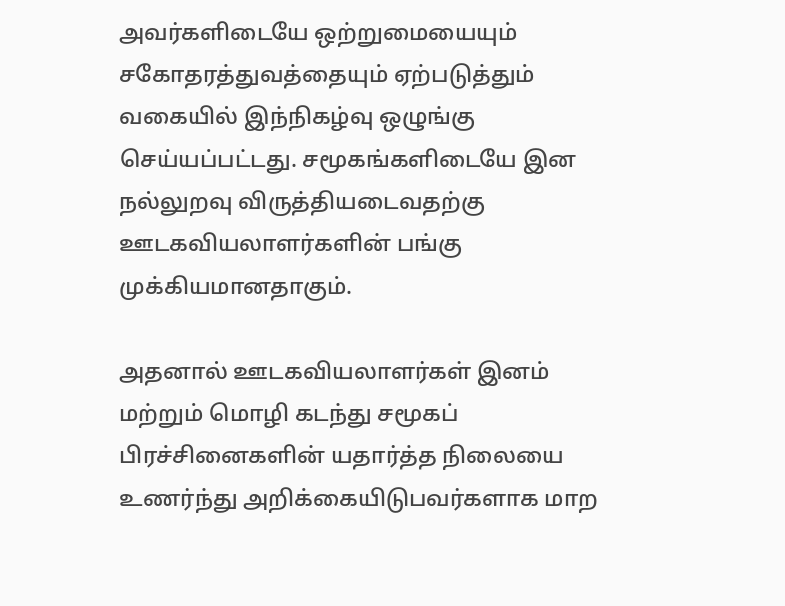அவர்களிடையே ஒற்றுமையையும் சகோதரத்துவத்தையும் ஏற்படுத்தும் வகையில் இந்நிகழ்வு ஒழுங்கு செய்யப்பட்டது. சமூகங்களிடையே இன நல்லுறவு விருத்தியடைவதற்கு ஊடகவியலாளர்களின் பங்கு முக்கியமானதாகும்.

அதனால் ஊடகவியலாளர்கள் இனம் மற்றும் மொழி கடந்து சமூகப் பிரச்சினைகளின் யதார்த்த நிலையை உணர்ந்து அறிக்கையிடுபவர்களாக மாற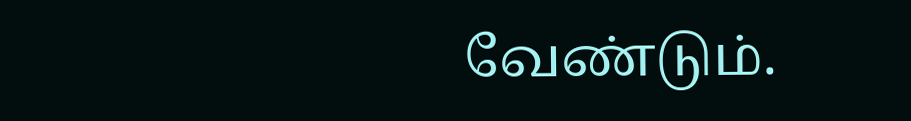வேண்டும்.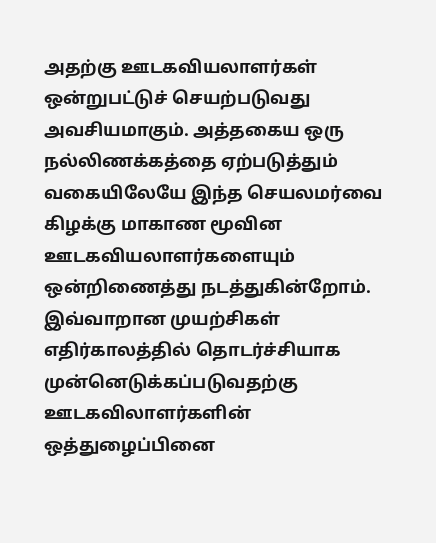அதற்கு ஊடகவியலாளர்கள் ஒன்றுபட்டுச் செயற்படுவது அவசியமாகும். அத்தகைய ஒரு நல்லிணக்கத்தை ஏற்படுத்தும் வகையிலேயே இந்த செயலமர்வை கிழக்கு மாகாண மூவின ஊடகவியலாளர்களையும் ஒன்றிணைத்து நடத்துகின்றோம். இவ்வாறான முயற்சிகள் எதிர்காலத்தில் தொடர்ச்சியாக முன்னெடுக்கப்படுவதற்கு ஊடகவிலாளர்களின் ஒத்துழைப்பினை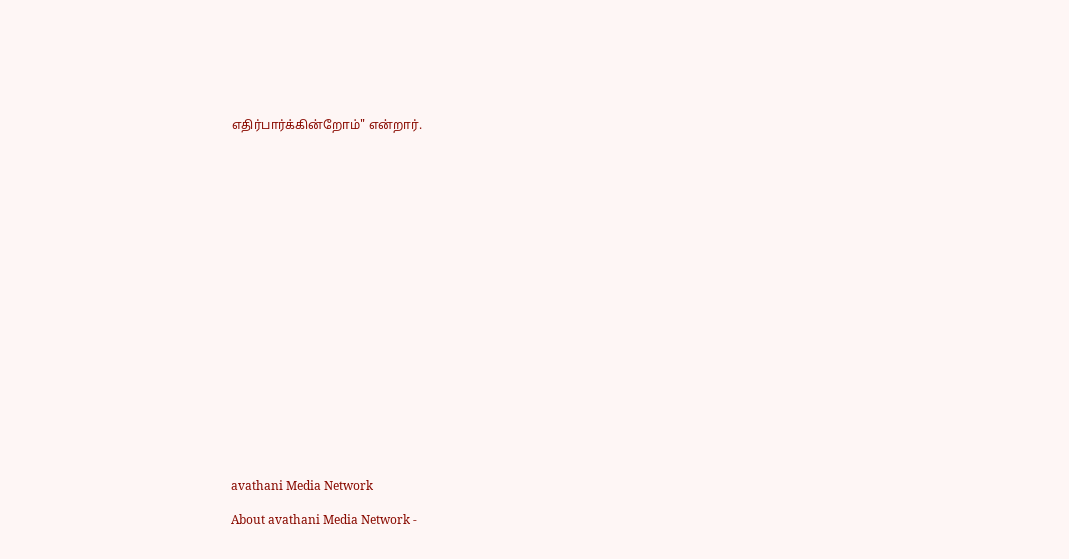எதிர்பார்க்கின்றோம்" என்றார்.




















avathani Media Network

About avathani Media Network -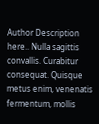Author Description here.. Nulla sagittis convallis. Curabitur consequat. Quisque metus enim, venenatis fermentum, mollis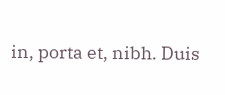in, porta et, nibh. Duis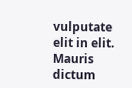vulputate elit in elit. Mauris dictum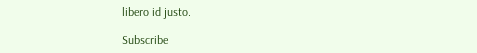libero id justo.

Subscribe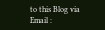to this Blog via Email :